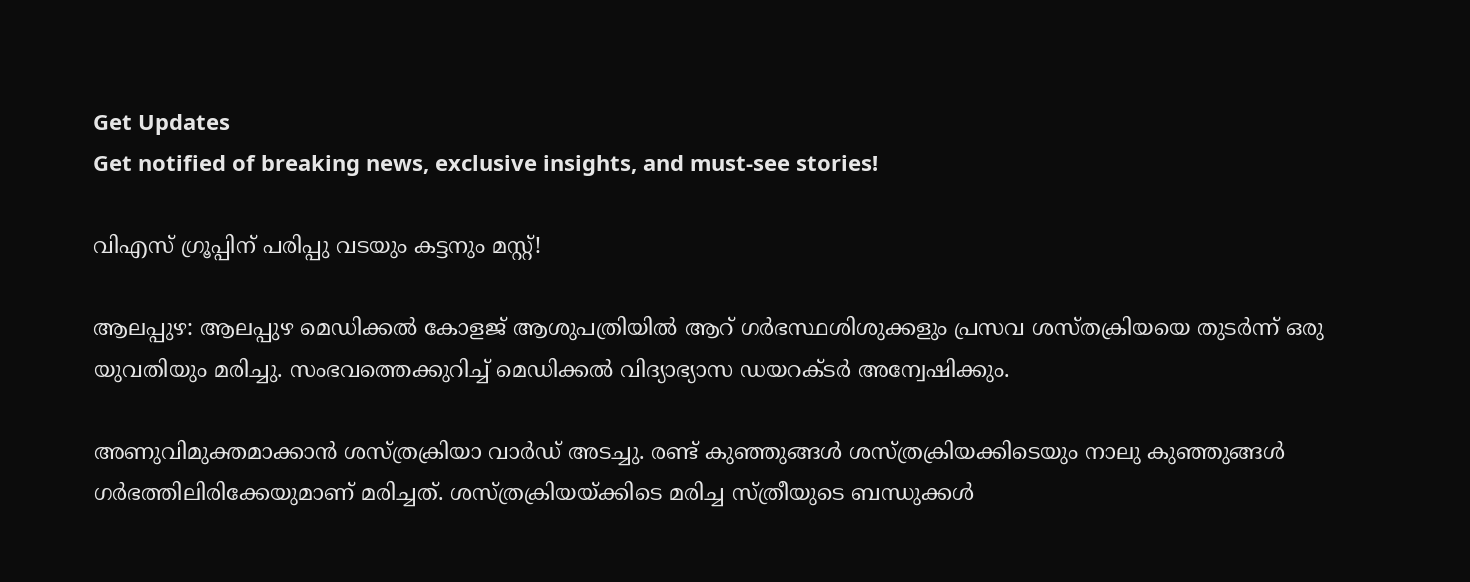Get Updates
Get notified of breaking news, exclusive insights, and must-see stories!

വിഎസ് ഗ്രൂപ്പിന് പരിപ്പു വടയും കട്ടനും മസ്റ്റ്!

ആലപ്പുഴ: ആലപ്പുഴ മെഡിക്കല്‍ കോളജ്‌ ആശുപത്രിയില്‍ ആറ്‌ ഗര്‍ഭസ്ഥശിശുക്കളും പ്രസവ ശസ്‌തക്രിയയെ തുടര്‍ന്ന്‌ ഒരു യുവതിയും മരിച്ചു. സംഭവത്തെക്കുറിച്ച്‌ മെഡിക്കല്‍ വിദ്യാഭ്യാസ ഡയറക്ടര്‍ അന്വേഷിക്കും.

അണുവിമുക്തമാക്കാന്‍ ശസ്ത്രക്രിയാ വാര്‍ഡ് അടച്ചു. രണ്ട് കുഞ്ഞുങ്ങള്‍ ശസ്ത്രക്രിയക്കിടെയും നാലു കുഞ്ഞുങ്ങള്‍ ഗര്‍ഭത്തിലിരിക്കേയുമാണ് മരിച്ചത്. ശസ്ത്രക്രിയയ്ക്കിടെ മരിച്ച സ്ത്രീയുടെ ബന്ധുക്കള്‍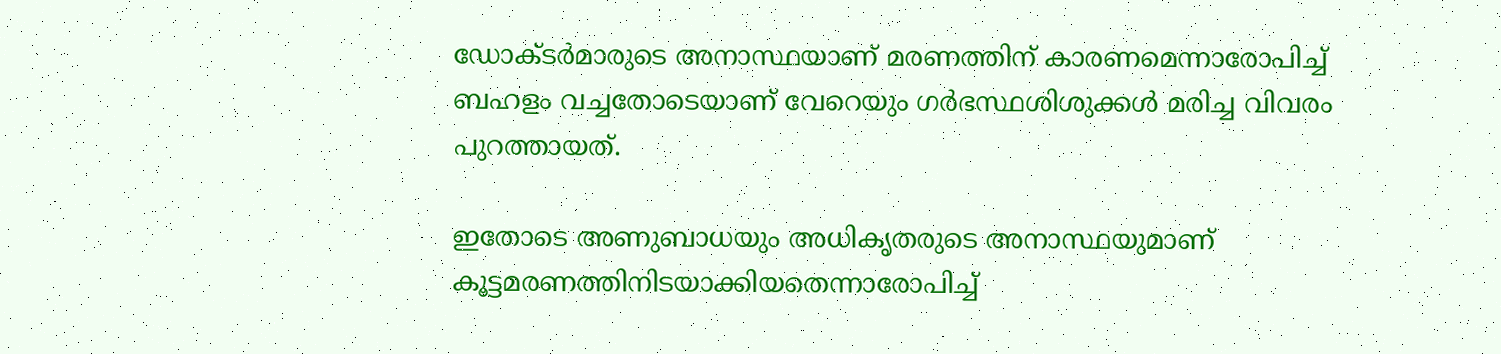ഡോക്ടര്‍മാരുടെ അനാസ്ഥയാണ് മരണത്തിന് കാരണമെന്നാരോപിച്ച് ബഹളം വച്ചതോടെയാണ് വേറെയും ഗര്‍ഭസ്ഥശിശുക്കള്‍ മരിച്ച വിവരം പുറത്തായത്.

ഇതോടെ അണുബാധയും അധികൃതരുടെ അനാസ്ഥയുമാണ് കൂട്ടമരണത്തിനിടയാക്കിയതെന്നാരോപിച്ച്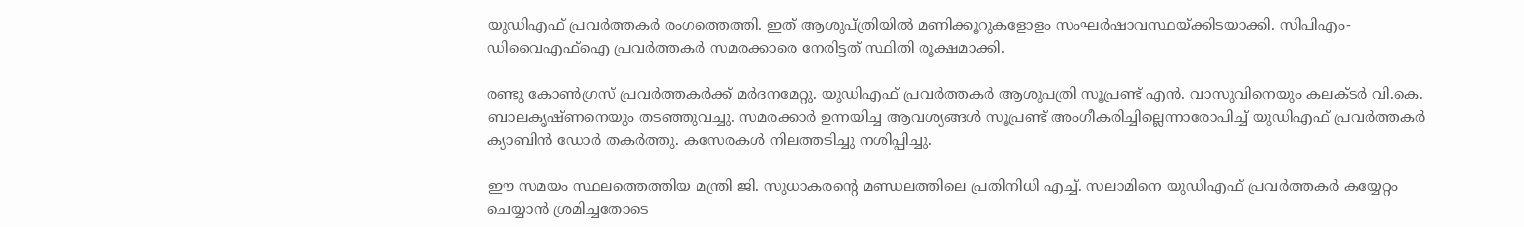യുഡിഎഫ് പ്രവര്‍ത്തകര്‍ രംഗത്തെത്തി. ഇത് ആശുപ്ത്രിയില്‍ മണിക്കൂറുകളോളം സംഘര്‍ഷാവസ്ഥയ്ക്കിടയാക്കി. സിപിഎം- ഡിവൈഎഫ്‌ഐ പ്രവര്‍ത്തകര്‍ സമരക്കാരെ നേരിട്ടത്‌ സ്ഥിതി രൂക്ഷമാക്കി.

രണ്ടു കോണ്‍ഗ്രസ്‌ പ്രവര്‍ത്തകര്‍ക്ക്‌ മര്‍ദനമേറ്റു. യുഡിഎഫ്‌ പ്രവര്‍ത്തകര്‍ ആശുപത്രി സൂപ്രണ്ട്‌ എന്‍. വാസുവിനെയും കലക്ടര്‍ വി.കെ. ബാലകൃഷ്ണനെയും തടഞ്ഞുവച്ചു. സമരക്കാര്‍ ഉന്നയിച്ച ആവശ്യങ്ങള്‍ സൂപ്രണ്ട്‌ അംഗീകരിച്ചില്ലെന്നാരോപിച്ച്‌ യുഡിഎഫ്‌ പ്രവര്‍ത്തകര്‍ ക്യാബിന്‍ ഡോര്‍ തകര്‍ത്തു. കസേരകള്‍ നിലത്തടിച്ചു നശിപ്പിച്ചു.

ഈ സമയം സ്ഥലത്തെത്തിയ മന്ത്രി ജി. സുധാകരന്‍റെ മണ്ഡലത്തിലെ പ്രതിനിധി എച്ച്‌. സലാമിനെ യുഡിഎഫ്‌ പ്രവര്‍ത്തകര്‍ കയ്യേറ്റം ചെയ്യാന്‍ ശ്രമിച്ചതോടെ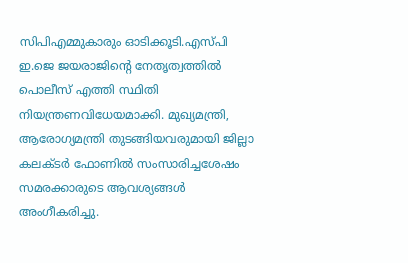സിപിഎമ്മുകാരും ഓടിക്കൂടി.എസ്പി ഇ.ജെ ജയരാജിന്‍റെ നേതൃത്വത്തില്‍ പൊലീസ്‌ എത്തി സ്ഥിതി നിയന്ത്രണവിധേയമാക്കി. മുഖ്യമന്ത്രി, ആരോഗ്യമന്ത്രി തുടങ്ങിയവരുമായി ജില്ലാ കലക്ടര്‍ ഫോണില്‍ സംസാരിച്ചശേഷം സമരക്കാരുടെ ആവശ്യങ്ങള്‍ അംഗീകരിച്ചു.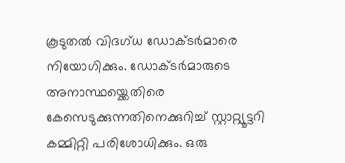കൂടുതല്‍ വിദഗ്ധ ഡോക്ടര്‍മാരെ നിയോഗിക്കും. ഡോക്ടര്‍മാരുടെ അനാസ്ഥയ്ക്കെതിരെ കേസെടുക്കുന്നതിനെക്കുറിച്ച്‌ സ്റ്റാറ്റ്യൂട്ടറി കമ്മിറ്റി പരിശോധിക്കും. ഒരു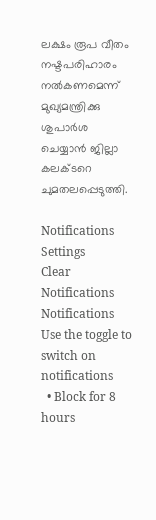ലക്ഷം രൂപ വീതം നഷ്ടപരിഹാരം നല്‍കണമെന്ന്‌ മുഖ്യമന്ത്രിക്കു ശുപാര്‍ശ ചെയ്യാന്‍ ജില്ലാ കലക്ടറെ ചുമതലപ്പെടുത്തി.

Notifications
Settings
Clear Notifications
Notifications
Use the toggle to switch on notifications
  • Block for 8 hours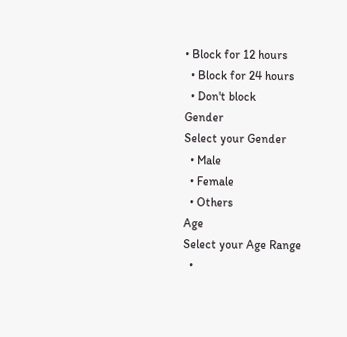• Block for 12 hours
  • Block for 24 hours
  • Don't block
Gender
Select your Gender
  • Male
  • Female
  • Others
Age
Select your Age Range
  •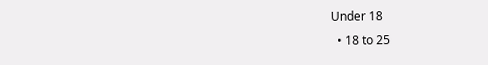Under 18
  • 18 to 25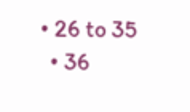• 26 to 35
  • 36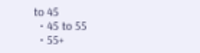to 45
  • 45 to 55
  • 55+